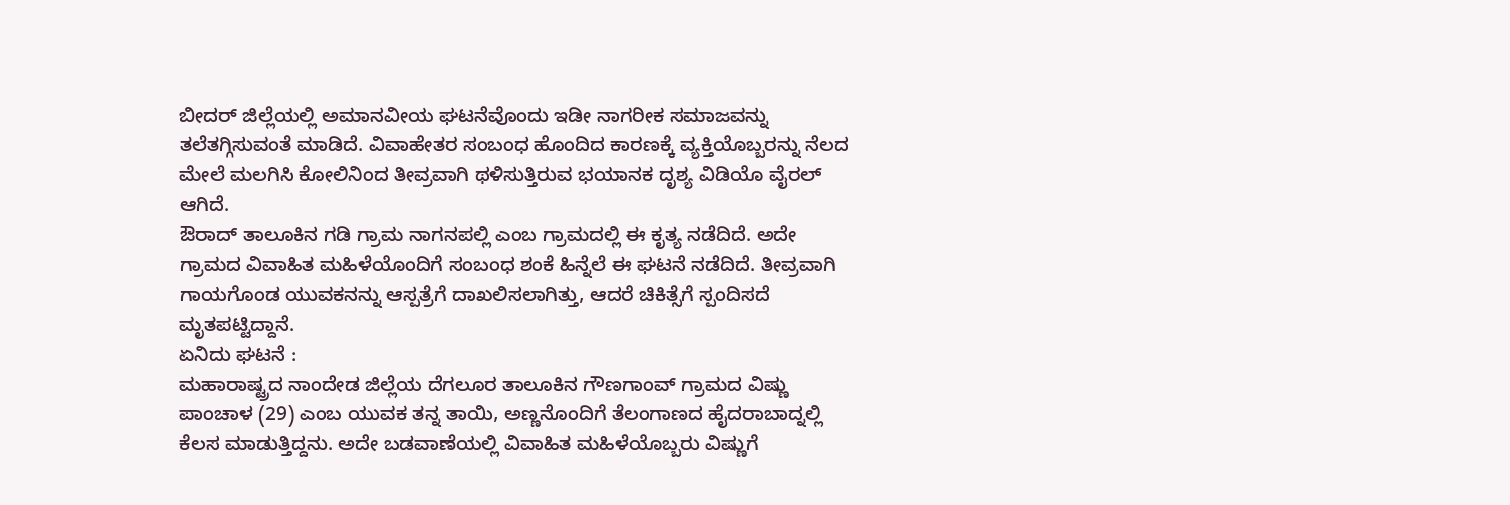ಬೀದರ್ ಜಿಲ್ಲೆಯಲ್ಲಿ ಅಮಾನವೀಯ ಘಟನೆವೊಂದು ಇಡೀ ನಾಗರೀಕ ಸಮಾಜವನ್ನು ತಲೆತಗ್ಗಿಸುವಂತೆ ಮಾಡಿದೆ. ವಿವಾಹೇತರ ಸಂಬಂಧ ಹೊಂದಿದ ಕಾರಣಕ್ಕೆ ವ್ಯಕ್ತಿಯೊಬ್ಬರನ್ನು ನೆಲದ ಮೇಲೆ ಮಲಗಿಸಿ ಕೋಲಿನಿಂದ ತೀವ್ರವಾಗಿ ಥಳಿಸುತ್ತಿರುವ ಭಯಾನಕ ದೃಶ್ಯ ವಿಡಿಯೊ ವೈರಲ್ ಆಗಿದೆ.
ಔರಾದ್ ತಾಲೂಕಿನ ಗಡಿ ಗ್ರಾಮ ನಾಗನಪಲ್ಲಿ ಎಂಬ ಗ್ರಾಮದಲ್ಲಿ ಈ ಕೃತ್ಯ ನಡೆದಿದೆ. ಅದೇ ಗ್ರಾಮದ ವಿವಾಹಿತ ಮಹಿಳೆಯೊಂದಿಗೆ ಸಂಬಂಧ ಶಂಕೆ ಹಿನ್ನೆಲೆ ಈ ಘಟನೆ ನಡೆದಿದೆ. ತೀವ್ರವಾಗಿ ಗಾಯಗೊಂಡ ಯುವಕನನ್ನು ಆಸ್ಪತ್ರೆಗೆ ದಾಖಲಿಸಲಾಗಿತ್ತು, ಆದರೆ ಚಿಕಿತ್ಸೆಗೆ ಸ್ಪಂದಿಸದೆ ಮೃತಪಟ್ಟಿದ್ದಾನೆ.
ಏನಿದು ಘಟನೆ :
ಮಹಾರಾಷ್ಟ್ರದ ನಾಂದೇಡ ಜಿಲ್ಲೆಯ ದೆಗಲೂರ ತಾಲೂಕಿನ ಗೌಣಗಾಂವ್ ಗ್ರಾಮದ ವಿಷ್ಣು ಪಾಂಚಾಳ (29) ಎಂಬ ಯುವಕ ತನ್ನ ತಾಯಿ, ಅಣ್ಣನೊಂದಿಗೆ ತೆಲಂಗಾಣದ ಹೈದರಾಬಾದ್ನಲ್ಲಿ ಕೆಲಸ ಮಾಡುತ್ತಿದ್ದನು. ಅದೇ ಬಡವಾಣೆಯಲ್ಲಿ ವಿವಾಹಿತ ಮಹಿಳೆಯೊಬ್ಬರು ವಿಷ್ಣುಗೆ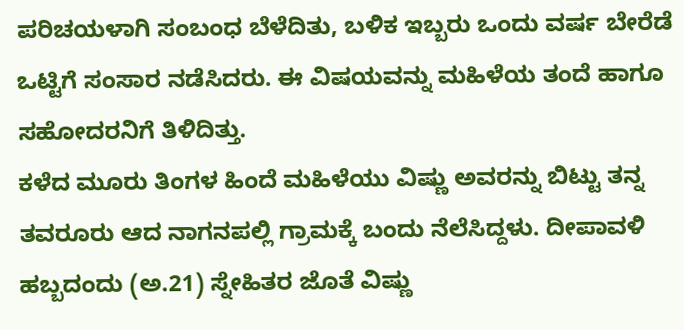ಪರಿಚಯಳಾಗಿ ಸಂಬಂಧ ಬೆಳೆದಿತು, ಬಳಿಕ ಇಬ್ಬರು ಒಂದು ವರ್ಷ ಬೇರೆಡೆ ಒಟ್ಟಿಗೆ ಸಂಸಾರ ನಡೆಸಿದರು. ಈ ವಿಷಯವನ್ನು ಮಹಿಳೆಯ ತಂದೆ ಹಾಗೂ ಸಹೋದರನಿಗೆ ತಿಳಿದಿತ್ತು.
ಕಳೆದ ಮೂರು ತಿಂಗಳ ಹಿಂದೆ ಮಹಿಳೆಯು ವಿಷ್ಣು ಅವರನ್ನು ಬಿಟ್ಟು ತನ್ನ ತವರೂರು ಆದ ನಾಗನಪಲ್ಲಿ ಗ್ರಾಮಕ್ಕೆ ಬಂದು ನೆಲೆಸಿದ್ದಳು. ದೀಪಾವಳಿ ಹಬ್ಬದಂದು (ಅ.21) ಸ್ನೇಹಿತರ ಜೊತೆ ವಿಷ್ಣು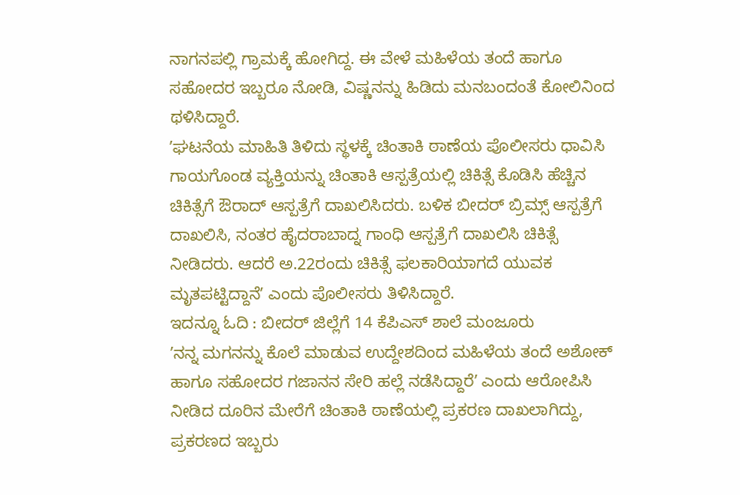ನಾಗನಪಲ್ಲಿ ಗ್ರಾಮಕ್ಕೆ ಹೋಗಿದ್ದ. ಈ ವೇಳೆ ಮಹಿಳೆಯ ತಂದೆ ಹಾಗೂ ಸಹೋದರ ಇಬ್ಬರೂ ನೋಡಿ, ವಿಷ್ಣನನ್ನು ಹಿಡಿದು ಮನಬಂದಂತೆ ಕೋಲಿನಿಂದ ಥಳಿಸಿದ್ದಾರೆ.
ʼಘಟನೆಯ ಮಾಹಿತಿ ತಿಳಿದು ಸ್ಥಳಕ್ಕೆ ಚಿಂತಾಕಿ ಠಾಣೆಯ ಪೊಲೀಸರು ಧಾವಿಸಿ ಗಾಯಗೊಂಡ ವ್ಯಕ್ತಿಯನ್ನು ಚಿಂತಾಕಿ ಆಸ್ಪತ್ರೆಯಲ್ಲಿ ಚಿಕಿತ್ಸೆ ಕೊಡಿಸಿ ಹೆಚ್ಚಿನ ಚಿಕಿತ್ಸೆಗೆ ಔರಾದ್ ಆಸ್ಪತ್ರೆಗೆ ದಾಖಲಿಸಿದರು. ಬಳಿಕ ಬೀದರ್ ಬ್ರಿಮ್ಸ್ ಆಸ್ಪತ್ರೆಗೆ ದಾಖಲಿಸಿ, ನಂತರ ಹೈದರಾಬಾದ್ನ ಗಾಂಧಿ ಆಸ್ಪತ್ರೆಗೆ ದಾಖಲಿಸಿ ಚಿಕಿತ್ಸೆ ನೀಡಿದರು. ಆದರೆ ಅ.22ರಂದು ಚಿಕಿತ್ಸೆ ಫಲಕಾರಿಯಾಗದೆ ಯುವಕ ಮೃತಪಟ್ಟಿದ್ದಾನೆʼ ಎಂದು ಪೊಲೀಸರು ತಿಳಿಸಿದ್ದಾರೆ.
ಇದನ್ನೂ ಓದಿ : ಬೀದರ್ ಜಿಲ್ಲೆಗೆ 14 ಕೆಪಿಎಸ್ ಶಾಲೆ ಮಂಜೂರು
ʼನನ್ನ ಮಗನನ್ನು ಕೊಲೆ ಮಾಡುವ ಉದ್ದೇಶದಿಂದ ಮಹಿಳೆಯ ತಂದೆ ಅಶೋಕ್ ಹಾಗೂ ಸಹೋದರ ಗಜಾನನ ಸೇರಿ ಹಲ್ಲೆ ನಡೆಸಿದ್ದಾರೆʼ ಎಂದು ಆರೋಪಿಸಿ ನೀಡಿದ ದೂರಿನ ಮೇರೆಗೆ ಚಿಂತಾಕಿ ಠಾಣೆಯಲ್ಲಿ ಪ್ರಕರಣ ದಾಖಲಾಗಿದ್ದು, ಪ್ರಕರಣದ ಇಬ್ಬರು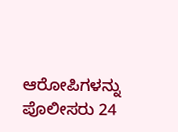ಆರೋಪಿಗಳನ್ನು ಪೊಲೀಸರು 24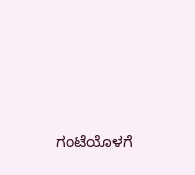ಗಂಟೆಯೊಳಗೆ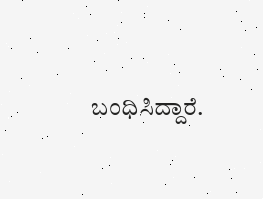ಬಂಧಿಸಿದ್ದಾರೆ.